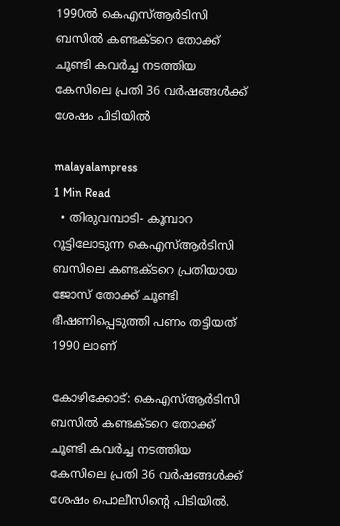1990ൽ കെഎസ്‍ആര്‍ടിസി ബസിൽ കണ്ടക്ടറെ തോക്ക് ചൂണ്ടി കവർച്ച നടത്തിയ കേസിലെ പ്രതി 36 വർഷങ്ങൾക്ക് ശേഷം പിടിയിൽ

malayalampress
1 Min Read
  • തിരുവമ്പാടി- കൂമ്പാറ റൂട്ടിലോടുന്ന കെഎസ്‍ആര്‍ടിസി ബസിലെ കണ്ടക്ടറെ പ്രതിയായ ജോസ് തോക്ക് ചൂണ്ടി ഭീഷണിപ്പെടുത്തി പണം തട്ടിയത് 1990 ലാണ്

കോഴിക്കോട്: കെഎസ്‍ആര്‍ടിസി ബസിൽ കണ്ടക്ടറെ തോക്ക് ചൂണ്ടി കവർച്ച നടത്തിയ കേസിലെ പ്രതി 36 വർഷങ്ങൾക്ക് ശേഷം പൊലീസിന്റെ പിടിയിൽ.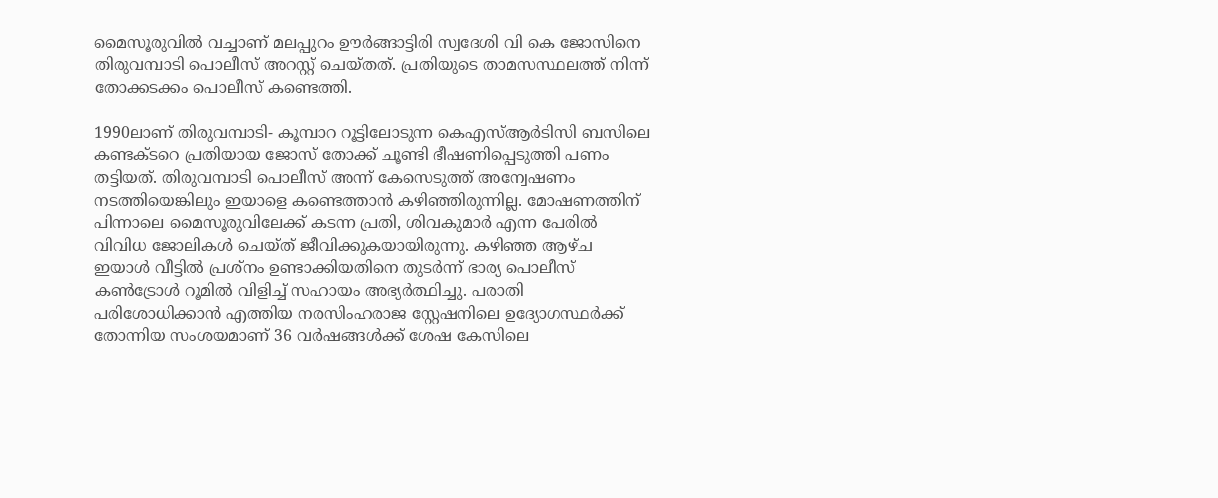മൈസൂരുവിൽ വച്ചാണ് മലപ്പുറം ഊർങ്ങാട്ടിരി സ്വദേശി വി കെ ജോസിനെ തിരുവമ്പാടി പൊലീസ് അറസ്റ്റ് ചെയ്തത്. പ്രതിയുടെ താമസസ്ഥലത്ത് നിന്ന് തോക്കടക്കം പൊലീസ് കണ്ടെത്തി.

1990ലാണ് തിരുവമ്പാടി- കൂമ്പാറ റൂട്ടിലോടുന്ന കെഎസ്‍ആര്‍ടിസി ബസിലെ കണ്ടക്ടറെ പ്രതിയായ ജോസ് തോക്ക് ചൂണ്ടി ഭീഷണിപ്പെടുത്തി പണം തട്ടിയത്. തിരുവമ്പാടി പൊലീസ് അന്ന് കേസെടുത്ത് അന്വേഷണം നടത്തിയെങ്കിലും ഇയാളെ കണ്ടെത്താൻ കഴിഞ്ഞിരുന്നില്ല. മോഷണത്തിന് പിന്നാലെ മൈസൂരുവിലേക്ക് കടന്ന പ്രതി, ശിവകുമാർ എന്ന പേരിൽ വിവിധ ജോലികൾ ചെയ്ത് ജീവിക്കുകയായിരുന്നു. കഴിഞ്ഞ ആഴ്ച ഇയാൾ വീട്ടിൽ പ്രശ്നം ഉണ്ടാക്കിയതിനെ തുടർന്ന് ഭാര്യ പൊലീസ് കണ്‍ട്രോൾ റൂമിൽ വിളിച്ച് സഹായം അഭ്യർത്ഥിച്ചു. പരാതി പരിശോധിക്കാൻ എത്തിയ നരസിംഹരാജ സ്റ്റേഷനിലെ ഉദ്യോഗസ്ഥർക്ക് തോന്നിയ സംശയമാണ് 36 വർഷങ്ങൾക്ക് ശേഷ കേസിലെ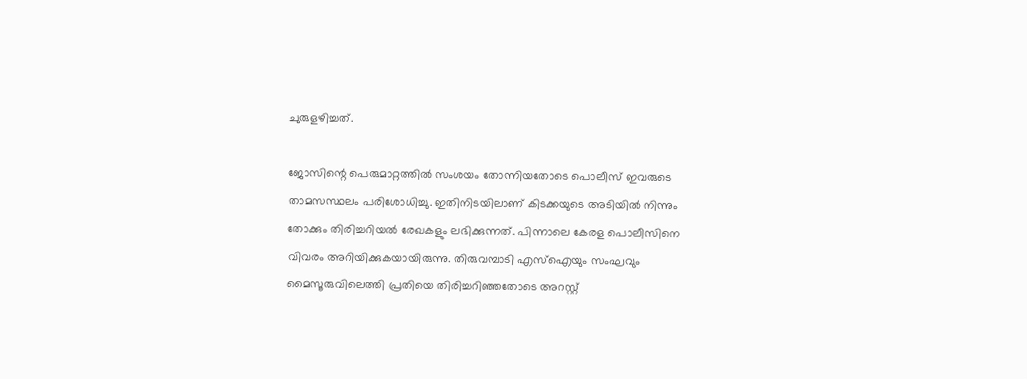ചുരുളഴിച്ചത്.

ജോസിന്റെ പെരുമാറ്റത്തിൽ സംശയം തോന്നിയതോടെ പൊലീസ് ഇവരുടെ താമസസ്ഥലം പരിശോധിച്ചു. ഇതിനിടയിലാണ് കിടക്കയുടെ അടിയിൽ നിന്നും തോക്കും തിരിച്ചറിയൽ രേഖകളും ലഭിക്കുന്നത്. പിന്നാലെ കേരള പൊലീസിനെ വിവരം അറിയിക്കുകയായിരുന്നു. തിരുവമ്പാടി എസ്ഐയും സംഘവും മൈസൂരുവിലെത്തി പ്രതിയെ തിരിച്ചറിഞ്ഞതോടെ അറസ്റ്റ്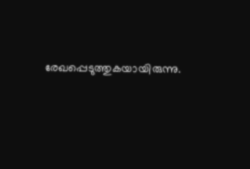രേഖപ്പെടുത്തുകയായിരുന്നു.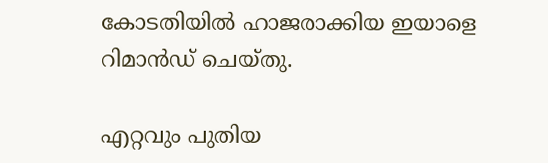കോടതിയിൽ ഹാജരാക്കിയ ഇയാളെ റിമാൻഡ് ചെയ്തു.

എറ്റവും പുതിയ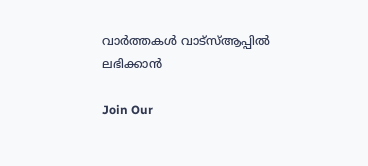വാർത്തകൾ വാട്സ്ആപ്പിൽ ലഭിക്കാൻ

Join Our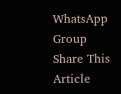WhatsApp Group
Share This Article